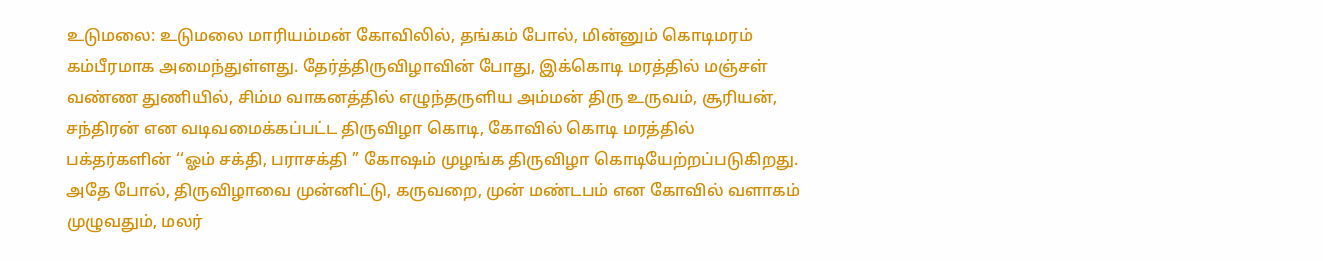உடுமலை: உடுமலை மாரியம்மன் கோவிலில், தங்கம் போல், மின்னும் கொடிமரம் கம்பீரமாக அமைந்துள்ளது. தேர்த்திருவிழாவின் போது, இக்கொடி மரத்தில் மஞ்சள் வண்ண துணியில், சிம்ம வாகனத்தில் எழுந்தருளிய அம்மன் திரு உருவம், சூரியன், சந்திரன் என வடிவமைக்கப்பட்ட திருவிழா கொடி, கோவில் கொடி மரத்தில் பக்தர்களின் ‘‘ஓம் சக்தி, பராசக்தி ’’ கோஷம் முழங்க திருவிழா கொடியேற்றப்படுகிறது.
அதே போல், திருவிழாவை முன்னிட்டு, கருவறை, முன் மண்டபம் என கோவில் வளாகம் முழுவதும், மலர்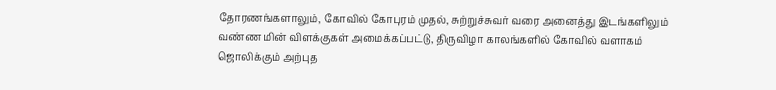தோரணங்களாலும், கோவில் கோபுரம் முதல், சுற்றுச்சுவர் வரை அனைத்து இடங்களிலும் வண்ண மின் விளக்குகள் அமைக்கப்பட்டு, திருவிழா காலங்களில் கோவில் வளாகம் ஜொலிக்கும் அற்புத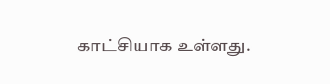காட்சியாக உள்ளது.